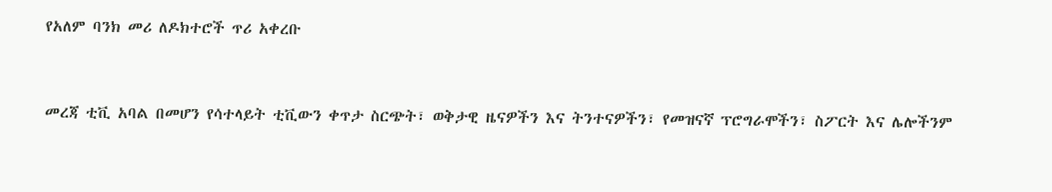የአለም ባንክ መሪ ለዶክተሮች ጥሪ አቀረቡ


መረጃ ቲቪ አባል በመሆን የሳተላይት ቲቪውን ቀጥታ ስርጭት፣ ወቅታዊ ዜናዎችን እና ትንተናዎችን፣ የመዝናኛ ፕሮግራሞችን፣ ስፖርት እና ሌሎችንም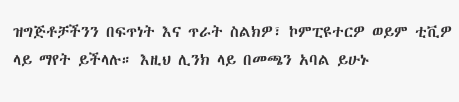ዝግጅቶቻችንን በፍጥነት እና ጥራት ስልክዎ፣ ኮምፒዩተርዎ ወይም ቲቪዎ ላይ ማየት ይችላሉ። እዚህ ሊንክ ላይ በመጫን አባል ይሁኑ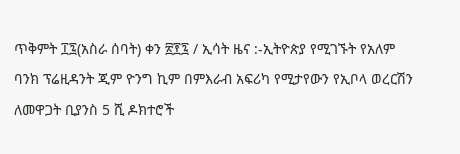ጥቅምት ፲፯(አስራ ሰባት) ቀን ፳፻፯ / ኢሳት ዜና :-ኢትዮጵያ የሚገኙት የአለም ባንክ ፕሬዚዳንት ጂም ዮንግ ኪም በምእራብ አፍሪካ የሚታየውን የኢቦላ ወረርሽን ለመዋጋት ቢያንስ 5 ሺ ዶክተሮች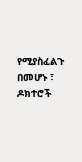የሚያስፈልጉ በመሆኑ ፣ ዶክተሮች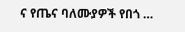ና የጤና ባለሙያዎች የበጎ …